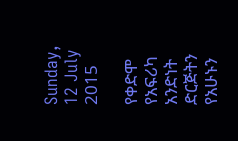Sunday, 12 July 2015

የቀድሞ የአፍሪካ አንድነት ድርጅትን የአሁኑን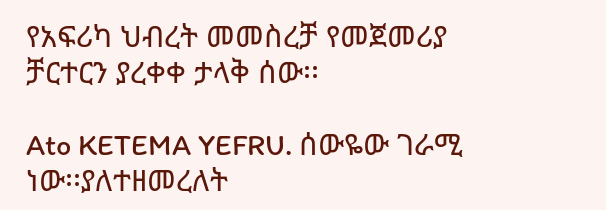የአፍሪካ ህብረት መመስረቻ የመጀመሪያ ቻርተርን ያረቀቀ ታላቅ ሰው፡፡

Ato KETEMA YEFRU. ሰውዬው ገራሚ ነው፡፡ያለተዘመረለት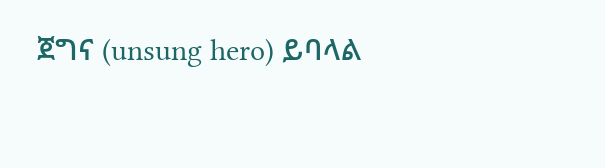ጀግና (unsung hero) ይባላል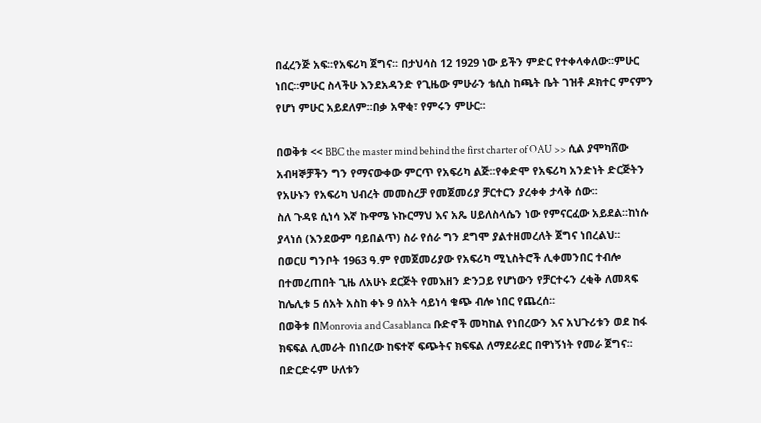በፈረንጅ አፍ፡፡የአፍሪካ ጀግና፡፡ በታህሳስ 12 1929 ነው ይችን ምድር የተቀላቀለው፡፡ምሁር ነበር፡፡ምሁር ስላችሁ እንደአዳንድ የጊዜው ምሁራን ቴሲስ ከጫት ቤት ገዝቶ ዶክተር ምናምን የሆነ ምሁር አይደለም፡፡በቃ አዋቂ፣ የምሩን ምሁር፡፡

በወቅቱ << BBC the master mind behind the first charter of OAU >> ሲል ያሞካሸው አብዛኞቻችን ግን የማናውቀው ምርጥ የአፍሪካ ልጅ፡፡የቀድሞ የአፍሪካ አንድነት ድርጅትን የአሁኑን የአፍሪካ ህብረት መመስረቻ የመጀመሪያ ቻርተርን ያረቀቀ ታላቅ ሰው፡፡
ስለ ጉዳዩ ሲነሳ እኛ ኩዋሜ ኑኩርማህ እና አጼ ሀይለስላሴን ነው የምናርፈው አይደል፡፡ከነሱ ያላነሰ (እንደውም ባይበልጥ) ስራ የሰራ ግን ደግሞ ያልተዘመረለት ጀግና ነበረልህ፡፡
በወርሀ ግንቦት 1963 ዓ.ም የመጀመሪያው የአፍሪካ ሚኒስትሮች ሊቀመንበር ተብሎ
በተመረጠበት ጊዜ ለአሁኑ ደርጅት የመእዘን ድንጋይ የሆነውን የቻርተሩን ረቂቅ ለመጻፍ ከሌሊቱ 5 ሰአት አስከ ቀኑ 9 ሰአት ሳይነሳ ቁጭ ብሎ ነበር የጨረሰ፡፡
በወቅቱ በMonrovia and Casablanca ቡድኖች መካከል የነበረውን እና አህጉሪቱን ወደ ከፋ ክፍፍል ሊመራት በነበረው ከፍተኛ ፍጭትና ክፍፍል ለማደራደር በዋነኝነት የመራ ጀግና፡፡በድርድሩም ሁለቱን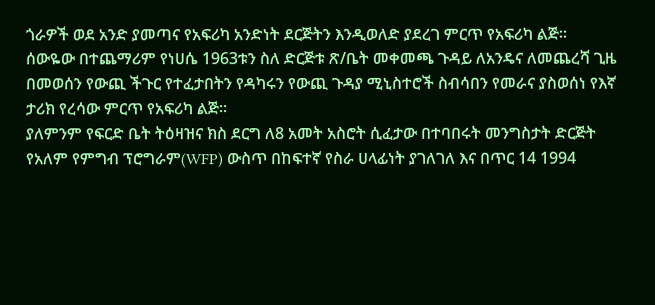ጎራዎች ወደ አንድ ያመጣና የአፍሪካ አንድነት ደርጅትን እንዲወለድ ያደረገ ምርጥ የአፍሪካ ልጅ፡፡
ሰውዬው በተጨማሪም የነሀሴ 1963ቱን ስለ ድርጅቱ ጽ/ቤት መቀመጫ ጉዳይ ለአንዴና ለመጨረሻ ጊዜ በመወሰን የውጪ ችጉር የተፈታበትን የዳካሩን የውጪ ጉዳያ ሚኒስተሮች ስብሳበን የመራና ያስወሰነ የእኛ ታሪክ የረሳው ምርጥ የአፍሪካ ልጅ፡፡
ያለምንም የፍርድ ቤት ትዕዛዝና ክስ ደርግ ለ8 አመት አስሮት ሲፈታው በተባበሩት መንግስታት ድርጅት የአለም የምግብ ፕሮግራም(WFP) ውስጥ በከፍተኛ የስራ ሀላፊነት ያገለገለ እና በጥር 14 1994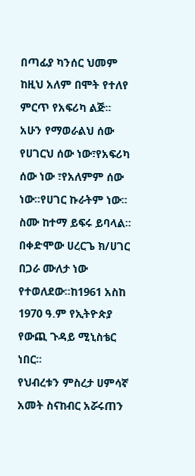በጣፊያ ካንሰር ህመም ከዚህ አለም በሞት የተለየ ምርጥ የአፍሪካ ልጅ፡፡
አሁን የማወራልህ ሰው የሀገርህ ሰው ነው፣የአፍሪካ ሰው ነው ፣የአለምም ሰው ነው፡፡የሀገር ኩራትም ነው፡፡ስሙ ከተማ ይፍሩ ይባላል፡፡በቀድሞው ሀረርጌ ክ/ሀገር በጋራ ሙለታ ነው የተወለደው፡፡ከ1961 አስከ 1970 ዓ.ም የኢትዮጵያ የውጪ ጉዳይ ሚኒስቴር ነበር፡፡
የህብረቱን ምስረታ ሀምሳኛ አመት ስናከብር አሯሩጠን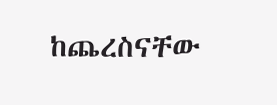ከጨረስናቸው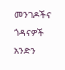መንገዶችና ጎዳናዎች አንድን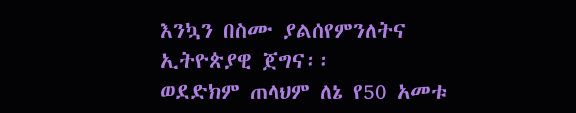እንኳን በስሙ ያልሰየምንለትና ኢትዮጵያዊ ጀግና፡፡
ወደድክም ጠላህም ለኔ የ50 አመቱ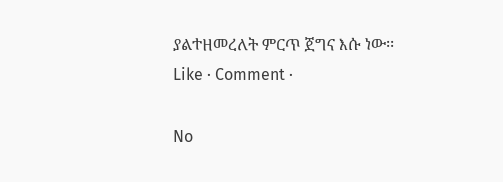ያልተዘመረለት ምርጥ ጀግና እሱ ነው፡፡
Like · Comment ·

No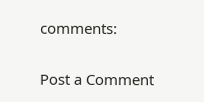comments:

Post a Comment